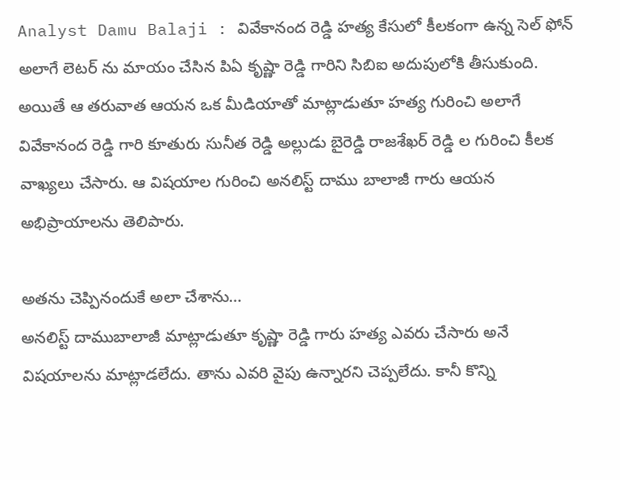Analyst Damu Balaji : వివేకానంద రెడ్డి హత్య కేసులో కీలకంగా ఉన్న సెల్ ఫోన్ అలాగే లెటర్ ను మాయం చేసిన పిఏ కృష్ణా రెడ్డి గారిని సిబిఐ అదుపులోకి తీసుకుంది. అయితే ఆ తరువాత ఆయన ఒక మీడియాతో మాట్లాడుతూ హత్య గురించి అలాగే వివేకానంద రెడ్డి గారి కూతురు సునీత రెడ్డి అల్లుడు బైరెడ్డి రాజశేఖర్ రెడ్డి ల గురించి కీలక వాఖ్యలు చేసారు. ఆ విషయాల గురించి అనలిస్ట్ దాము బాలాజీ గారు ఆయన అభిప్రాయాలను తెలిపారు.

అతను చెప్పినందుకే అలా చేశాను…
అనలిస్ట్ దాముబాలాజీ మాట్లాడుతూ కృష్ణా రెడ్డి గారు హత్య ఎవరు చేసారు అనే విషయాలను మాట్లాడలేదు. తాను ఎవరి వైపు ఉన్నారని చెప్పలేదు. కానీ కొన్ని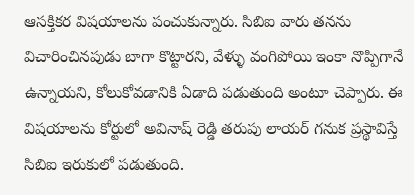ఆసక్తికర విషయాలను పంచుకున్నారు. సిబిఐ వారు తనను విచారించినపుడు బాగా కొట్టారని, వేళ్ళు వంగిపోయి ఇంకా నొప్పిగానే ఉన్నాయని, కోలుకోవడానికి ఏడాది పడుతుంది అంటూ చెప్పారు. ఈ విషయాలను కోర్టులో అవినాష్ రెడ్డి తరుపు లాయర్ గనుక ప్రస్థావిస్తే సిబిఐ ఇరుకులో పడుతుంది.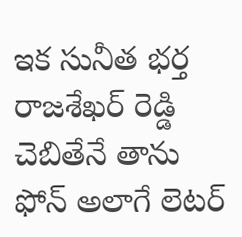ఇక సునీత భర్త రాజశేఖర్ రెడ్డి చెబితేనే తాను ఫోన్ అలాగే లెటర్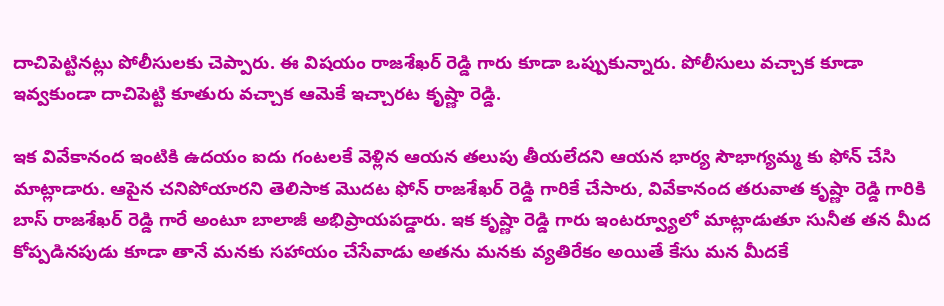దాచిపెట్టినట్లు పోలీసులకు చెప్పారు. ఈ విషయం రాజశేఖర్ రెడ్డి గారు కూడా ఒప్పుకున్నారు. పోలీసులు వచ్చాక కూడా ఇవ్వకుండా దాచిపెట్టి కూతురు వచ్చాక ఆమెకే ఇచ్చారట కృష్ణా రెడ్డి.

ఇక వివేకానంద ఇంటికి ఉదయం ఐదు గంటలకే వెళ్లిన ఆయన తలుపు తీయలేదని ఆయన భార్య సౌభాగ్యమ్మ కు ఫోన్ చేసి మాట్లాడారు. ఆపైన చనిపోయారని తెలిసాక మొదట ఫోన్ రాజశేఖర్ రెడ్డి గారికే చేసారు, వివేకానంద తరువాత కృష్ణా రెడ్డి గారికి బాస్ రాజశేఖర్ రెడ్డి గారే అంటూ బాలాజీ అభిప్రాయపడ్డారు. ఇక కృష్ణా రెడ్డి గారు ఇంటర్వ్యూలో మాట్లాడుతూ సునీత తన మీద కోప్పడినపుడు కూడా తానే మనకు సహాయం చేసేవాడు అతను మనకు వ్యతిరేకం అయితే కేసు మన మీదకే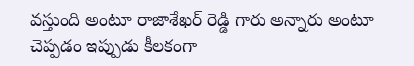వస్తుంది అంటూ రాజాశేఖర్ రెడ్డి గారు అన్నారు అంటూ చెప్పడం ఇప్పుడు కీలకంగా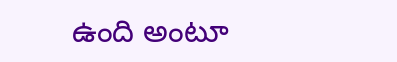ఉంది అంటూ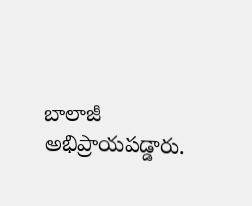బాలాజీ అభిప్రాయపడ్డారు.